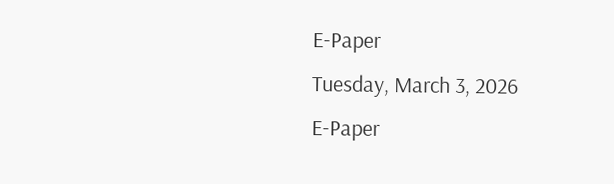E-Paper
Tuesday, March 3, 2026
E-Paper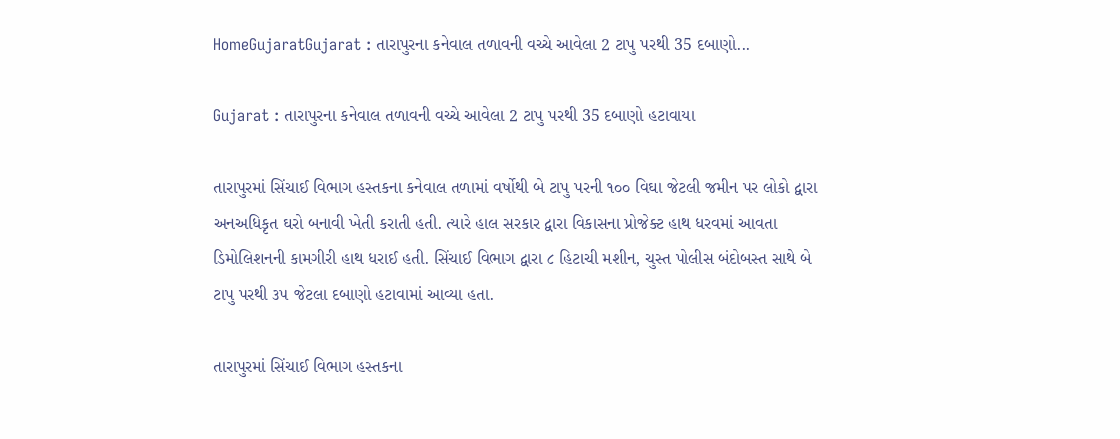HomeGujaratGujarat : તારાપુરના કનેવાલ તળાવની વચ્ચે આવેલા 2 ટાપુ પરથી 35 દબાણો...

Gujarat : તારાપુરના કનેવાલ તળાવની વચ્ચે આવેલા 2 ટાપુ પરથી 35 દબાણો હટાવાયા

તારાપુરમાં સિંચાઈ વિભાગ હસ્તકના કનેવાલ તળામાં વર્ષોથી બે ટાપુ પરની ૧૦૦ વિઘા જેટલી જમીન પર લોકો દ્વારા અનઅધિકૃત ઘરો બનાવી ખેતી કરાતી હતી. ત્યારે હાલ સરકાર દ્વારા વિકાસના પ્રોજેક્ટ હાથ ધરવમાં આવતા ડિમોલિશનની કામગીરી હાથ ધરાઈ હતી. સિંચાઈ વિભાગ દ્વારા ૮ હિટાચી મશીન, ચુસ્ત પોલીસ બંદોબસ્ત સાથે બે ટાપુ પરથી ૩૫ જેટલા દબાણો હટાવામાં આવ્યા હતા.

તારાપુરમાં સિંચાઈ વિભાગ હસ્તકના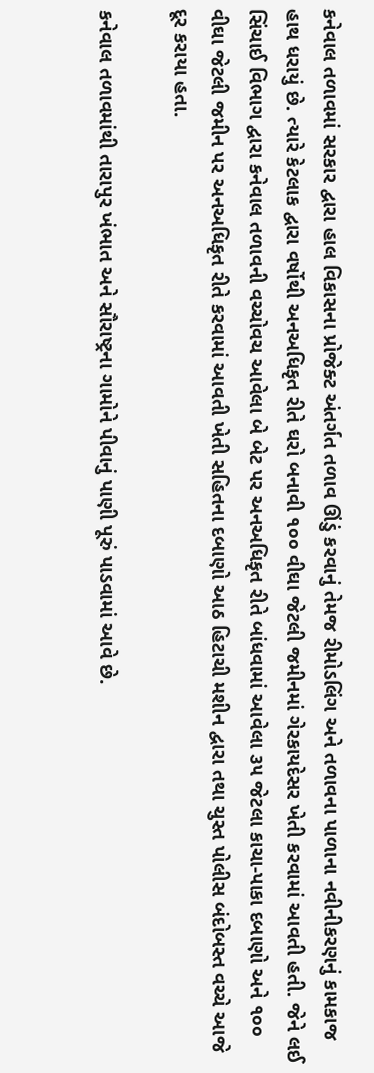કનેવાલ તળાવમાં સરકાર દ્વારા હાલ વિકાસના પ્રોજેક્ટ અંતર્ગત તળાવ ઊંડું કરવાનું તેમજ રીમોડલિંગ અને તળાવના પાળાના નવીનીકરણનું કામકાજ હાથ ધરાયું છે. ત્યારે કેટલાક દ્વારા વર્ષોથી અનઅધિકૃત રીતે ઘરો બનાવી ૧૦૦ વીઘા જેટલી જમીનમાં ગેરકાયદેસર ખેતી કરવામાં આવતી હતી. જેને લઈ સિંચાઈ વિભાગ દ્વારા કનેવાલ તળાવની વચ્ચોવચ આવેલા બે બેટ પર અનઅધિકૃત રીતે બાંધવામાં આવેલા ૩૫ જેટલા કાચા-પાકા દબાણો અને ૧૦૦ વીઘા જેટલી જમીન પર અનઅધિકૃત રીતે કરવામાં આવતી ખેતી સહિતના દબાણો આઠ હિટાચી મશીન દ્વારા તથા ચુસ્ત પોલીસ બંદોબસ્ત વચ્ચે આજે દૂર કરાયા હતા.

કનેવાલ તળાવમાંથી તારાપુર ખંભાત અને સૌરાષ્ટ્રના ગામોને પીવાનું પાણી પૂરું પાડવામાં આવે છે.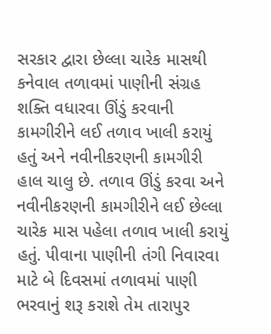સરકાર દ્વારા છેલ્લા ચારેક માસથી કનેવાલ તળાવમાં પાણીની સંગ્રહ શક્તિ વધારવા ઊંડું કરવાની કામગીરીને લઈ તળાવ ખાલી કરાયું હતું અને નવીનીકરણની કામગીરી હાલ ચાલુ છે. તળાવ ઊંડું કરવા અને નવીનીકરણની કામગીરીને લઈ છેલ્લા ચારેક માસ પહેલા તળાવ ખાલી કરાયું હતું. પીવાના પાણીની તંગી નિવારવા માટે બે દિવસમાં તળાવમાં પાણી ભરવાનું શરૂ કરાશે તેમ તારાપુર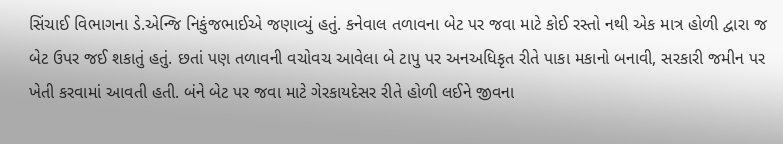સિંચાઈ વિભાગના ડે.એન્જિ નિકુંજભાઈએ જણાવ્યું હતું. કનેવાલ તળાવના બેટ પર જવા માટે કોઈ રસ્તો નથી એક માત્ર હોળી દ્વારા જ બેટ ઉપર જઈ શકાતું હતું. છતાં પણ તળાવની વચોવચ આવેલા બે ટાપુ પર અનઅધિકૃત રીતે પાકા મકાનો બનાવી, સરકારી જમીન પર ખેતી કરવામાં આવતી હતી. બંને બેટ પર જવા માટે ગેરકાયદેસર રીતે હોળી લઈને જીવના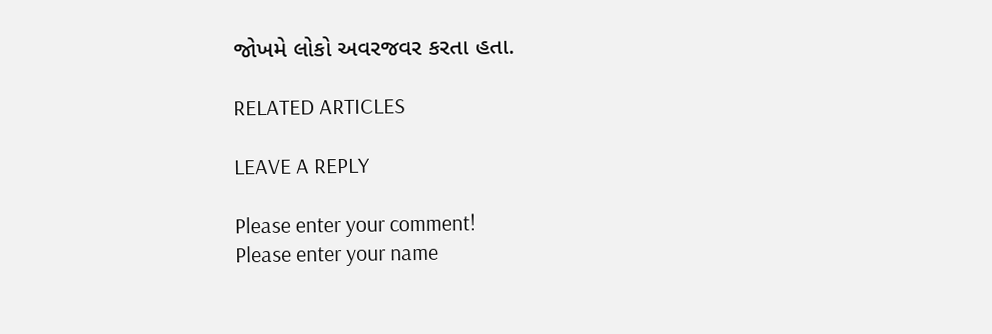જોખમે લોકો અવરજવર કરતા હતા.

RELATED ARTICLES

LEAVE A REPLY

Please enter your comment!
Please enter your name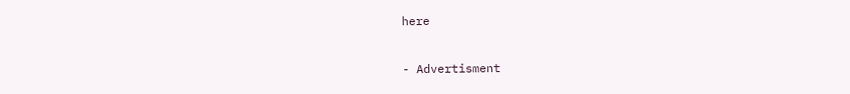here

- Advertisment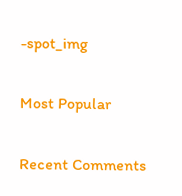-spot_img

Most Popular

Recent Comments